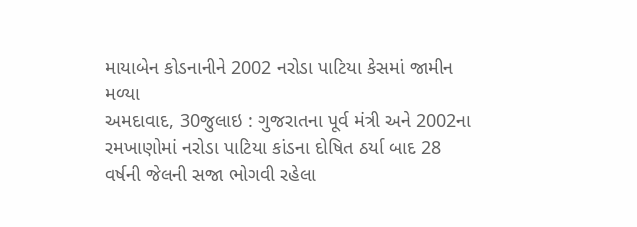માયાબેન કોડનાનીને 2002 નરોડા પાટિયા કેસમાં જામીન મળ્યા
અમદાવાદ, 30જુલાઇ : ગુજરાતના પૂર્વ મંત્રી અને 2002ના રમખાણોમાં નરોડા પાટિયા કાંડના દોષિત ઠર્યા બાદ 28 વર્ષની જેલની સજા ભોગવી રહેલા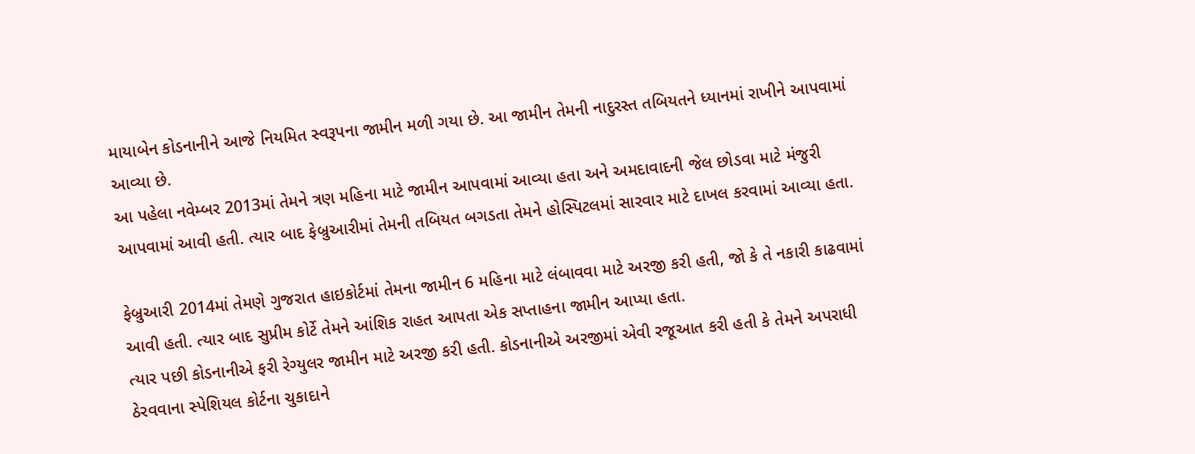માયાબેન કોડનાનીને આજે નિયમિત સ્વરૂપના જામીન મળી ગયા છે. આ જામીન તેમની નાદુરસ્ત તબિયતને ધ્યાનમાં રાખીને આપવામાં આવ્યા છે.
આ પહેલા નવેમ્બર 2013માં તેમને ત્રણ મહિના માટે જામીન આપવામાં આવ્યા હતા અને અમદાવાદની જેલ છોડવા માટે મંજુરી આપવામાં આવી હતી. ત્યાર બાદ ફેબ્રુઆરીમાં તેમની તબિયત બગડતા તેમને હોસ્પિટલમાં સારવાર માટે દાખલ કરવામાં આવ્યા હતા.

ફેબ્રુઆરી 2014માં તેમણે ગુજરાત હાઇકોર્ટમાં તેમના જામીન 6 મહિના માટે લંબાવવા માટે અરજી કરી હતી, જો કે તે નકારી કાઢવામાં આવી હતી. ત્યાર બાદ સુપ્રીમ કોર્ટે તેમને આંશિક રાહત આપતા એક સપ્તાહના જામીન આપ્યા હતા.
ત્યાર પછી કોડનાનીએ ફરી રેગ્યુલર જામીન માટે અરજી કરી હતી. કોડનાનીએ અરજીમાં એવી રજૂઆત કરી હતી કે તેમને અપરાધી ઠેરવવાના સ્પેશિયલ કોર્ટના ચુકાદાને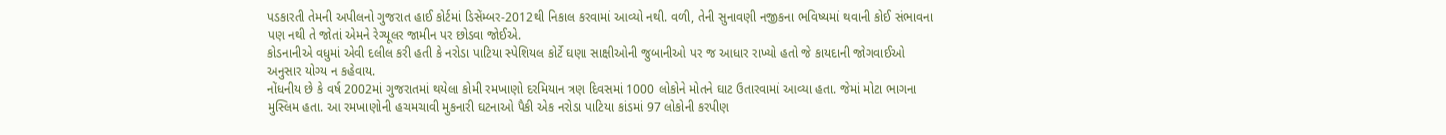પડકારતી તેમની અપીલનો ગુજરાત હાઈ કોર્ટમાં ડિસેંમ્બર-2012થી નિકાલ કરવામાં આવ્યો નથી. વળી, તેની સુનાવણી નજીકના ભવિષ્યમાં થવાની કોઈ સંભાવના પણ નથી તે જોતાં એમને રેગ્યૂલર જામીન પર છોડવા જોઈએ.
કોડનાનીએ વધુમાં એવી દલીલ કરી હતી કે નરોડા પાટિયા સ્પેશિયલ કોર્ટે ઘણા સાક્ષીઓની જુબાનીઓ પર જ આધાર રાખ્યો હતો જે કાયદાની જોગવાઈઓ અનુસાર યોગ્ય ન કહેવાય.
નોંધનીય છે કે વર્ષ 2002માં ગુજરાતમાં થયેલા કોમી રમખાણો દરમિયાન ત્રણ દિવસમાં 1000 લોકોને મોતને ઘાટ ઉતારવામાં આવ્યા હતા. જેમાં મોટા ભાગના મુસ્લિમ હતા. આ રમખાણોની હચમચાવી મુકનારી ઘટનાઓ પૈકી એક નરોડા પાટિયા કાંડમાં 97 લોકોની કરપીણ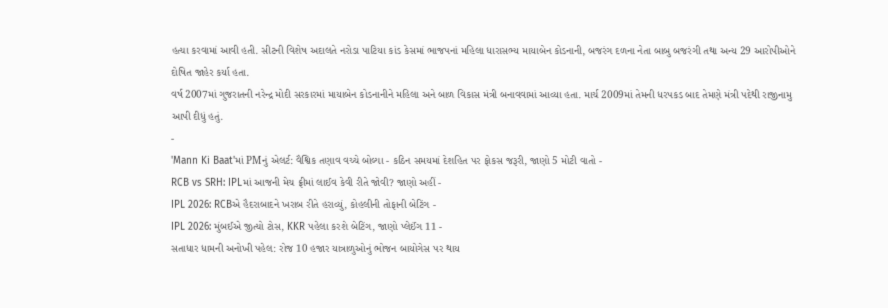હત્યા કરવામાં આવી હતી. સીટની વિશેષ અદાલતે નરોડા પાટિયા કાંડ કેસમાં ભાજપનાં મહિલા ધારાસભ્ય માયાબેન કોડનાની, બજરંગ દળના નેતા બાબુ બજરંગી તથા અન્ય 29 આરોપીઓને દોષિત જાહેર કર્યા હતા.
વર્ષ 2007માં ગુજરાતની નરેન્દ્ર મોદી સરકારમાં માયાબેન કોડનાનીને મહિલા અને બાળ વિકાસ મંત્રી બનાવવામાં આવ્યા હતા. માર્ચ 2009માં તેમની ધરપકડ બાદ તેમણે મંત્રી પદેથી રાજીનામુ આપી દીધું હતું.
-
'Mann Ki Baat'માં PMનું એલર્ટ: વૈશ્વિક તણાવ વચ્ચે બોલ્યા - કઠિન સમયમાં દેશહિત પર ફોકસ જરૂરી, જાણો 5 મોટી વાતો -
RCB vs SRH: IPLમાં આજની મેચ ફ્રીમાં લાઈવ કેવી રીતે જોવી? જાણો અહીં -
IPL 2026: RCBએ હૈદરાબાદને ખરાબ રીતે હરાવ્યું, કોહલીની તોફાની બેટિંગ -
IPL 2026: મુંબઈએ જીત્યો ટોસ, KKR પહેલા કરશે બેટિંગ, જાણો પ્લેઈંગ 11 -
સતાધાર ધામની અનોખી પહેલ: રોજ 10 હજાર યાત્રાળુઓનું ભોજન બાયોગેસ પર થાય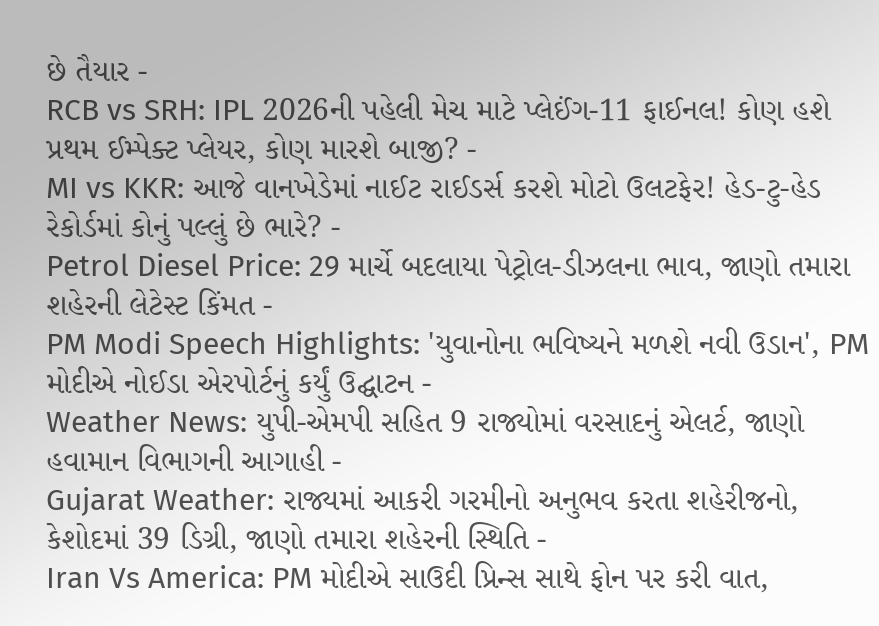છે તૈયાર -
RCB vs SRH: IPL 2026ની પહેલી મેચ માટે પ્લેઈંગ-11 ફાઈનલ! કોણ હશે પ્રથમ ઈમ્પેક્ટ પ્લેયર, કોણ મારશે બાજી? -
MI vs KKR: આજે વાનખેડેમાં નાઈટ રાઈડર્સ કરશે મોટો ઉલટફેર! હેડ-ટુ-હેડ રેકોર્ડમાં કોનું પલ્લું છે ભારે? -
Petrol Diesel Price: 29 માર્ચે બદલાયા પેટ્રોલ-ડીઝલના ભાવ, જાણો તમારા શહેરની લેટેસ્ટ કિંમત -
PM Modi Speech Highlights: 'યુવાનોના ભવિષ્યને મળશે નવી ઉડાન', PM મોદીએ નોઈડા એરપોર્ટનું કર્યું ઉદ્ઘાટન -
Weather News: યુપી-એમપી સહિત 9 રાજ્યોમાં વરસાદનું એલર્ટ, જાણો હવામાન વિભાગની આગાહી -
Gujarat Weather: રાજ્યમાં આકરી ગરમીનો અનુભવ કરતા શહેરીજનો, કેશોદમાં 39 ડિગ્રી, જાણો તમારા શહેરની સ્થિતિ -
Iran Vs America: PM મોદીએ સાઉદી પ્રિન્સ સાથે ફોન પર કરી વાત,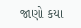જાણો કયા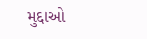મુદ્દાઓ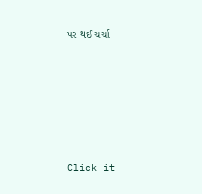પર થઈ ચર્ચા






Click it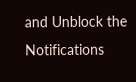and Unblock the Notifications